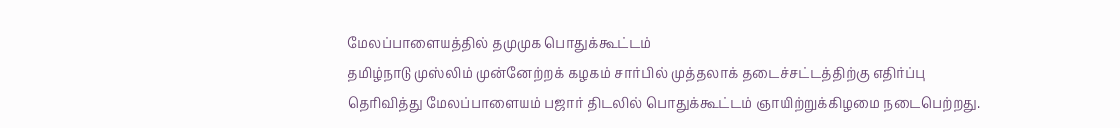மேலப்பாளையத்தில் தமுமுக பொதுக்கூட்டம்
தமிழ்நாடு முஸ்லிம் முன்னேற்றக் கழகம் சார்பில் முத்தலாக் தடைச்சட்டத்திற்கு எதிர்ப்பு தெரிவித்து மேலப்பாளையம் பஜார் திடலில் பொதுக்கூட்டம் ஞாயிற்றுக்கிழமை நடைபெற்றது.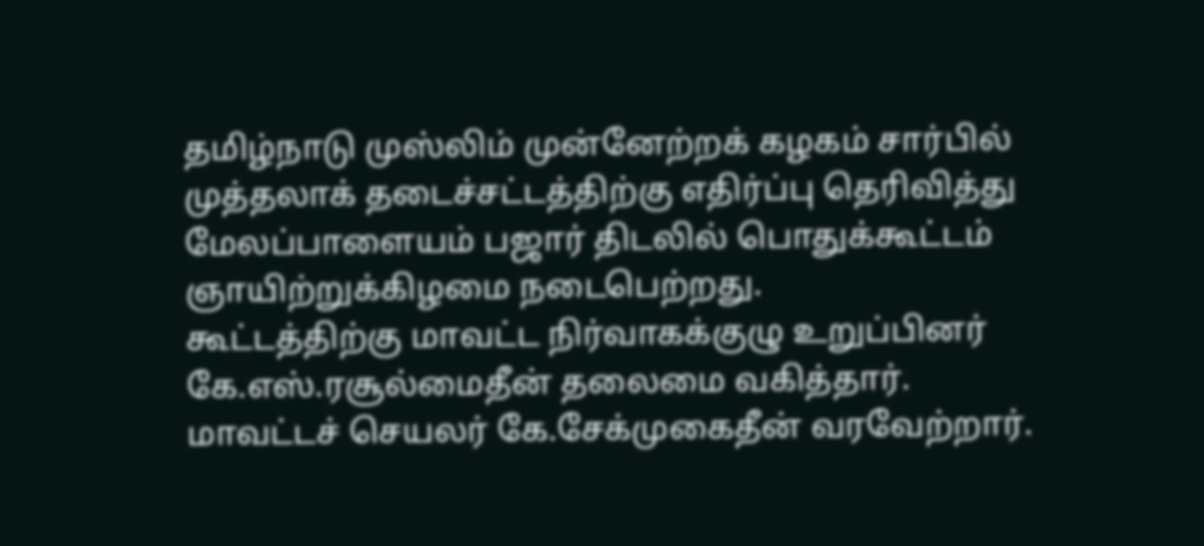தமிழ்நாடு முஸ்லிம் முன்னேற்றக் கழகம் சார்பில் முத்தலாக் தடைச்சட்டத்திற்கு எதிர்ப்பு தெரிவித்து மேலப்பாளையம் பஜார் திடலில் பொதுக்கூட்டம் ஞாயிற்றுக்கிழமை நடைபெற்றது.
கூட்டத்திற்கு மாவட்ட நிர்வாகக்குழு உறுப்பினர் கே.எஸ்.ரசூல்மைதீன் தலைமை வகித்தார். மாவட்டச் செயலர் கே.சேக்முகைதீன் வரவேற்றார்.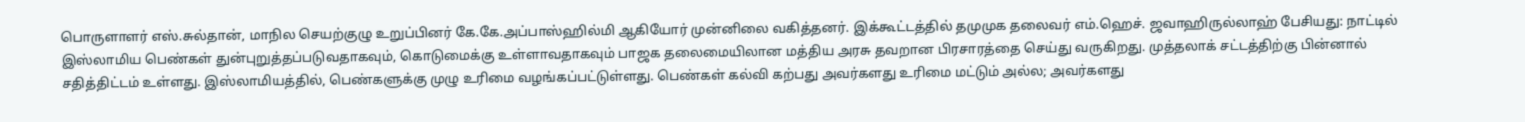பொருளாளர் எஸ்.சுல்தான், மாநில செயற்குழு உறுப்பினர் கே.கே.அப்பாஸ்ஹில்மி ஆகியோர் முன்னிலை வகித்தனர். இக்கூட்டத்தில் தமுமுக தலைவர் எம்.ஹெச். ஜவாஹிருல்லாஹ் பேசியது: நாட்டில் இஸ்லாமிய பெண்கள் துன்புறுத்தப்படுவதாகவும், கொடுமைக்கு உள்ளாவதாகவும் பாஜக தலைமையிலான மத்திய அரசு தவறான பிரசாரத்தை செய்து வருகிறது. முத்தலாக் சட்டத்திற்கு பின்னால் சதித்திட்டம் உள்ளது. இஸ்லாமியத்தில், பெண்களுக்கு முழு உரிமை வழங்கப்பட்டுள்ளது. பெண்கள் கல்வி கற்பது அவர்களது உரிமை மட்டும் அல்ல; அவர்களது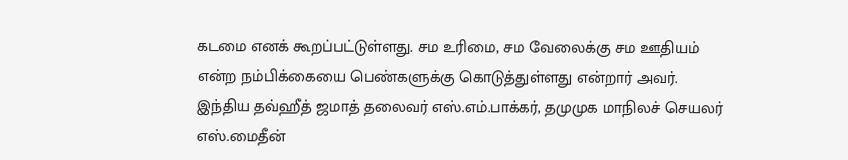கடமை எனக் கூறப்பட்டுள்ளது. சம உரிமை, சம வேலைக்கு சம ஊதியம் என்ற நம்பிக்கையை பெண்களுக்கு கொடுத்துள்ளது என்றார் அவர்.
இந்திய தவ்ஹீத் ஜமாத் தலைவர் எஸ்.எம்.பாக்கர், தமுமுக மாநிலச் செயலர் எஸ்.மைதீன்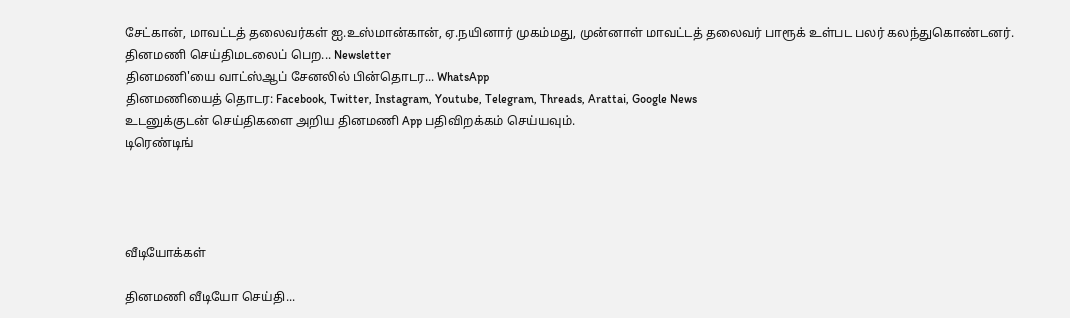சேட்கான், மாவட்டத் தலைவர்கள் ஐ.உஸ்மான்கான், ஏ.நயினார் முகம்மது, முன்னாள் மாவட்டத் தலைவர் பாரூக் உள்பட பலர் கலந்துகொண்டனர்.
தினமணி செய்திமடலைப் பெற... Newsletter
தினமணி'யை வாட்ஸ்ஆப் சேனலில் பின்தொடர... WhatsApp
தினமணியைத் தொடர: Facebook, Twitter, Instagram, Youtube, Telegram, Threads, Arattai, Google News
உடனுக்குடன் செய்திகளை அறிய தினமணி App பதிவிறக்கம் செய்யவும்.
டிரெண்டிங்




வீடியோக்கள்

தினமணி வீடியோ செய்தி...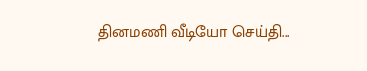தினமணி வீடியோ செய்தி...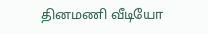தினமணி வீடியோ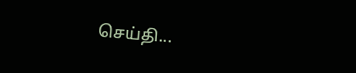செய்தி...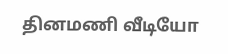தினமணி வீடியோ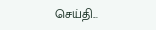செய்தி...